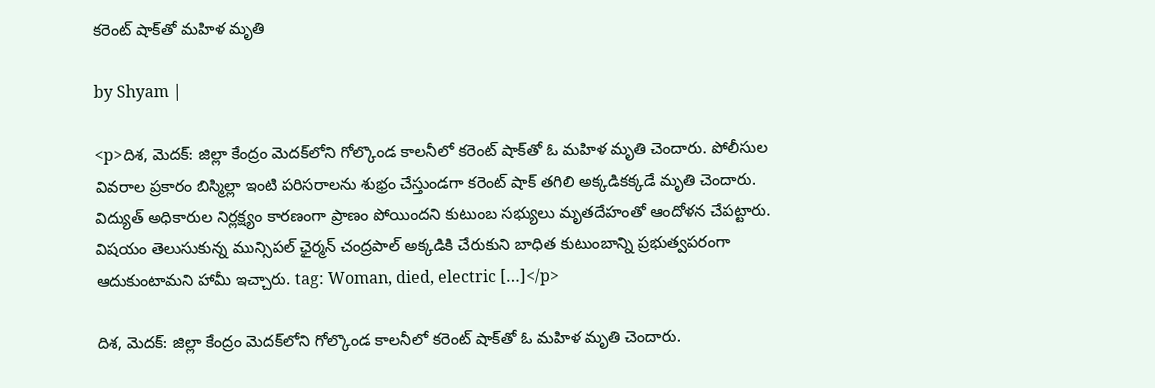కరెంట్ షాక్‌తో మహిళ మృతి

by Shyam |

<p>దిశ, మెదక్: జిల్లా కేంద్రం మెదక్‌లోని గోల్కొండ కాలనీలో కరెంట్ షాక్‌తో ఓ మహిళ మృతి చెందారు. పోలీసుల వివరాల ప్రకారం బిస్మిల్లా ఇంటి పరిసరాలను శుభ్రం చేస్తుండగా కరెంట్ షాక్ తగిలి అక్కడికక్కడే మృతి చెందారు. విద్యుత్ అధికారుల నిర్లక్ష్యం కారణంగా ప్రాణం పోయిందని కుటుంబ సభ్యులు మృతదేహంతో ఆందోళన చేపట్టారు. విషయం తెలుసుకున్న మున్సిపల్ ఛైర్మన్ చంద్రపాల్ అక్కడికి చేరుకుని బాధిత కుటుంబాన్ని ప్రభుత్వపరంగా ఆదుకుంటామని హామీ ఇచ్చారు. tag: Woman, died, electric […]</p>

దిశ, మెదక్: జిల్లా కేంద్రం మెదక్‌లోని గోల్కొండ కాలనీలో కరెంట్ షాక్‌తో ఓ మహిళ మృతి చెందారు.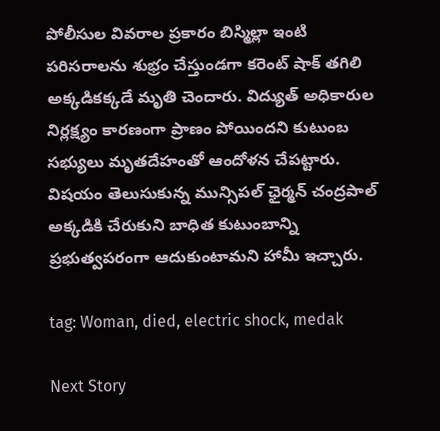పోలీసుల వివరాల ప్రకారం బిస్మిల్లా ఇంటి పరిసరాలను శుభ్రం చేస్తుండగా కరెంట్ షాక్ తగిలి అక్కడికక్కడే మృతి చెందారు. విద్యుత్ అధికారుల నిర్లక్ష్యం కారణంగా ప్రాణం పోయిందని కుటుంబ సభ్యులు మృతదేహంతో ఆందోళన చేపట్టారు. విషయం తెలుసుకున్న మున్సిపల్ ఛైర్మన్ చంద్రపాల్ అక్కడికి చేరుకుని బాధిత కుటుంబాన్ని ప్రభుత్వపరంగా ఆదుకుంటామని హామీ ఇచ్చారు.

tag: Woman, died, electric shock, medak

Next Story